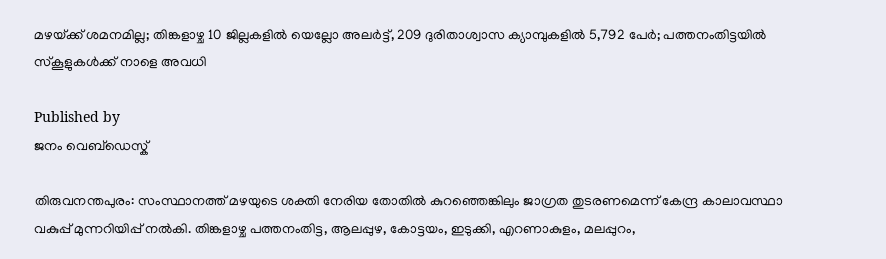മഴയ്‌ക്ക് ശമനമില്ല; തിങ്കളാഴ്ച 10 ജില്ലകളില്‍ യെല്ലോ അലര്‍ട്ട്, 209 ദുരിതാശ്വാസ ക്യാമ്പുകളില്‍ 5,792 പേര്‍; പത്തനംതിട്ടയില്‍ സ്‌കൂളുകള്‍ക്ക് നാളെ അവധി

Published by
ജനം വെബ്‌ഡെസ്ക്

തിരുവനന്തപുരം: സംസ്ഥാനത്ത് മഴയുടെ ശക്തി നേരിയ തോതില്‍ കുറഞ്ഞെങ്കിലും ജാഗ്രത തുടരണമെന്ന് കേന്ദ്ര കാലാവസ്ഥാ വകുപ്പ് മുന്നറിയിപ്പ് നല്‍കി. തിങ്കളാഴ്ച പത്തനംതിട്ട, ആലപ്പുഴ, കോട്ടയം, ഇടുക്കി, എറണാകുളം, മലപ്പുറം,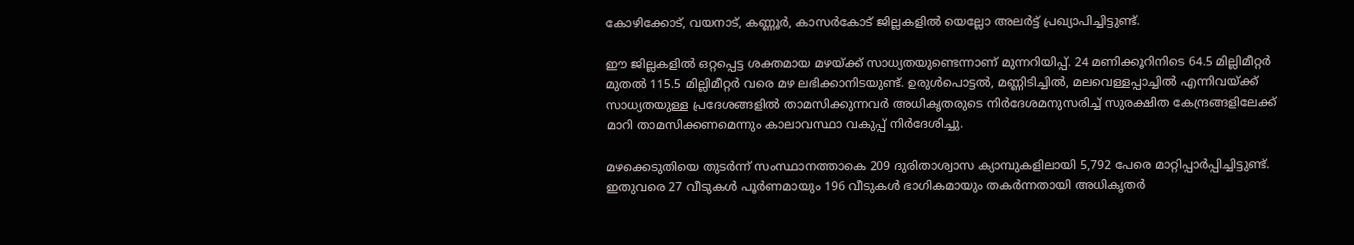കോഴിക്കോട്, വയനാട്, കണ്ണൂര്‍, കാസര്‍കോട് ജില്ലകളില്‍ യെല്ലോ അലര്‍ട്ട് പ്രഖ്യാപിച്ചിട്ടുണ്ട്.

ഈ ജില്ലകളില്‍ ഒറ്റപ്പെട്ട ശക്തമായ മഴയ്‌ക്ക് സാധ്യതയുണ്ടെന്നാണ് മുന്നറിയിപ്പ്. 24 മണിക്കൂറിനിടെ 64.5 മില്ലിമീറ്റര്‍ മുതല്‍ 115.5 മില്ലിമീറ്റര്‍ വരെ മഴ ലഭിക്കാനിടയുണ്ട്. ഉരുള്‍പൊട്ടല്‍, മണ്ണിടിച്ചില്‍, മലവെള്ളപ്പാച്ചില്‍ എന്നിവയ്‌ക്ക് സാധ്യതയുള്ള പ്രദേശങ്ങളില്‍ താമസിക്കുന്നവര്‍ അധികൃതരുടെ നിര്‍ദേശമനുസരിച്ച് സുരക്ഷിത കേന്ദ്രങ്ങളിലേക്ക് മാറി താമസിക്കണമെന്നും കാലാവസ്ഥാ വകുപ്പ് നിര്‍ദേശിച്ചു.

മഴക്കെടുതിയെ തുടര്‍ന്ന് സംസ്ഥാനത്താകെ 209 ദുരിതാശ്വാസ ക്യാമ്പുകളിലായി 5,792 പേരെ മാറ്റിപ്പാര്‍പ്പിച്ചിട്ടുണ്ട്. ഇതുവരെ 27 വീടുകള്‍ പൂര്‍ണമായും 196 വീടുകള്‍ ഭാഗികമായും തകര്‍ന്നതായി അധികൃതര്‍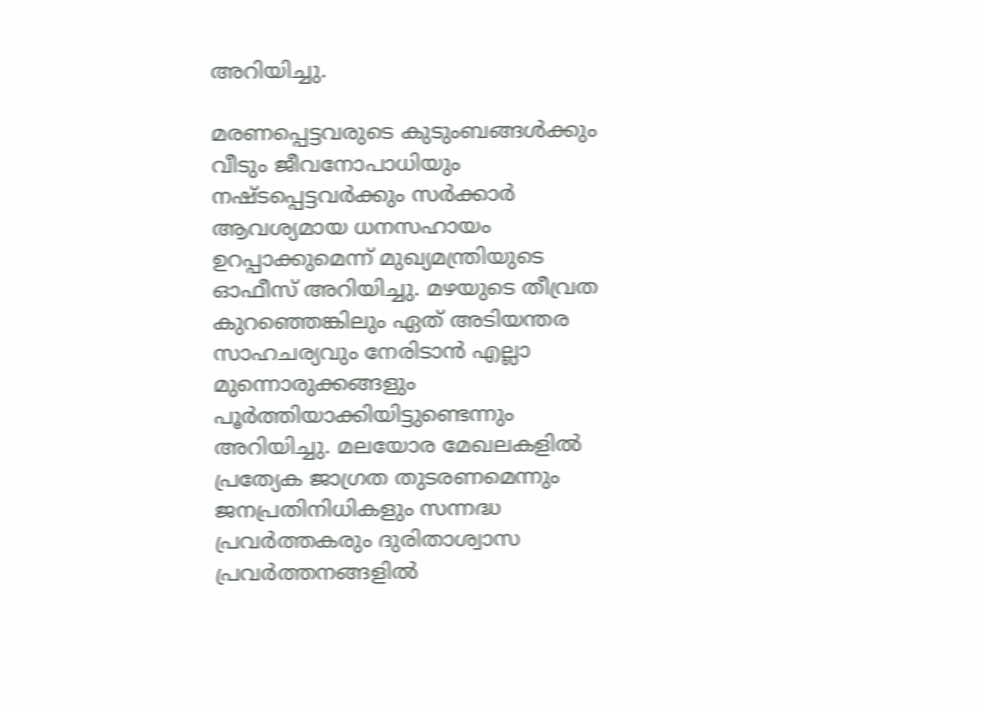അറിയിച്ചു.

മരണപ്പെട്ടവരുടെ കുടുംബങ്ങള്‍ക്കും വീടും ജീവനോപാധിയും നഷ്ടപ്പെട്ടവര്‍ക്കും സര്‍ക്കാര്‍ ആവശ്യമായ ധനസഹായം ഉറപ്പാക്കുമെന്ന് മുഖ്യമന്ത്രിയുടെ ഓഫീസ് അറിയിച്ചു. മഴയുടെ തീവ്രത കുറഞ്ഞെങ്കിലും ഏത് അടിയന്തര സാഹചര്യവും നേരിടാന്‍ എല്ലാ മുന്നൊരുക്കങ്ങളും പൂര്‍ത്തിയാക്കിയിട്ടുണ്ടെന്നും അറിയിച്ചു. മലയോര മേഖലകളില്‍ പ്രത്യേക ജാഗ്രത തുടരണമെന്നും ജനപ്രതിനിധികളും സന്നദ്ധ പ്രവര്‍ത്തകരും ദുരിതാശ്വാസ പ്രവര്‍ത്തനങ്ങളില്‍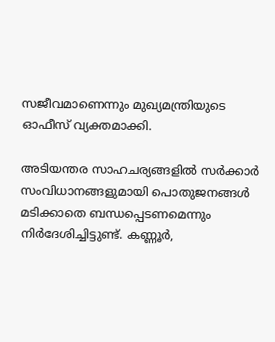സജീവമാണെന്നും മുഖ്യമന്ത്രിയുടെ ഓഫീസ് വ്യക്തമാക്കി.

അടിയന്തര സാഹചര്യങ്ങളില്‍ സര്‍ക്കാര്‍ സംവിധാനങ്ങളുമായി പൊതുജനങ്ങള്‍ മടിക്കാതെ ബന്ധപ്പെടണമെന്നും നിര്‍ദേശിച്ചിട്ടുണ്ട്. കണ്ണൂര്‍,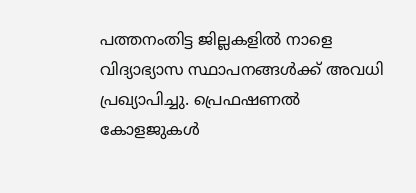പത്തനംതിട്ട ജില്ലകളില്‍ നാളെ വിദ്യാഭ്യാസ സ്ഥാപനങ്ങള്‍ക്ക് അവധി പ്രഖ്യാപിച്ചു. പ്രെഫഷണല്‍ കോളജുകള്‍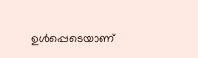ഉള്‍പ്പെടെയാണ്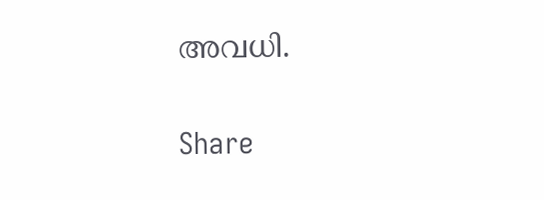അവധി.

Share